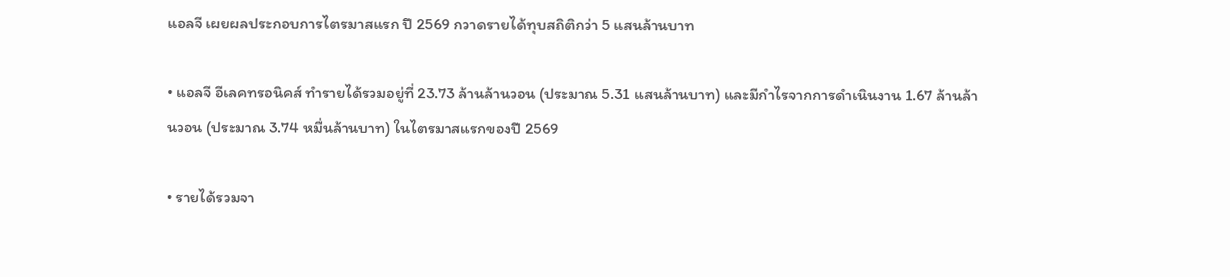แอลจี เผยผลประกอบการไตรมาสแรก ปี 2569 กวาดรายได้ทุบสถิติกว่า 5 แสนล้านบาท

• แอลจี อีเลคทรอนิคส์ ทำรายได้รวมอยู่ที่ 23.73 ล้านล้านวอน (ประมาณ 5.31 แสนล้านบาท) และมีกำไรจากการดำเนินงาน 1.67 ล้านล้านวอน (ประมาณ 3.74 หมื่นล้านบาท) ในไตรมาสแรกของปี 2569

• รายได้รวมจา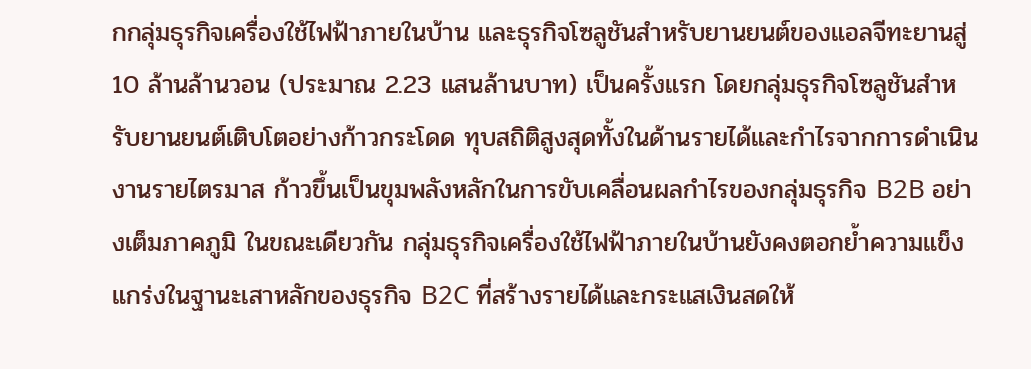กกลุ่มธุรกิจเครื่องใช้ไฟฟ้าภายในบ้าน และธุรกิจโซลูชันสำหรับยานยนต์ของแอลจีทะยานสู่ 10 ล้านล้านวอน (ประมาณ 2.23 แสนล้านบาท) เป็นครั้งแรก โดยกลุ่มธุรกิจโซลูชันสำหรับยานยนต์เติบโตอย่างก้าวกระโดด ทุบสถิติสูงสุดทั้งในด้านรายได้และกำไรจากการดำเนินงานรายไตรมาส ก้าวขึ้นเป็นขุมพลังหลักในการขับเคลื่อนผลกำไรของกลุ่มธุรกิจ B2B อย่างเต็มภาคภูมิ ในขณะเดียวกัน กลุ่มธุรกิจเครื่องใช้ไฟฟ้าภายในบ้านยังคงตอกย้ำความแข็งแกร่งในฐานะเสาหลักของธุรกิจ B2C ที่สร้างรายได้และกระแสเงินสดให้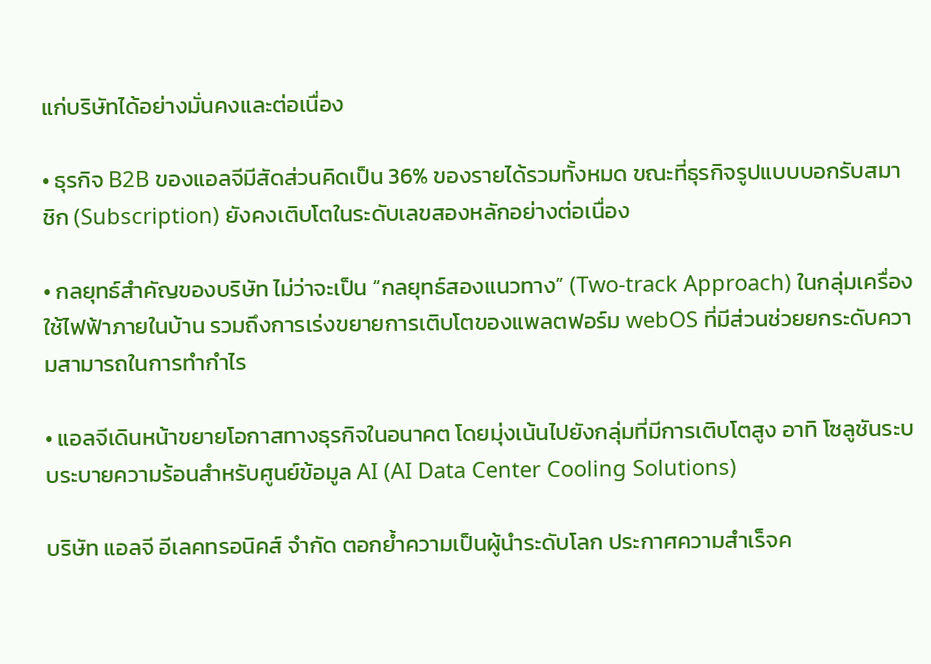แก่บริษัทได้อย่างมั่นคงและต่อเนื่อง

• ธุรกิจ B2B ของแอลจีมีสัดส่วนคิดเป็น 36% ของรายได้รวมทั้งหมด ขณะที่ธุรกิจรูปแบบบอกรับสมาชิก (Subscription) ยังคงเติบโตในระดับเลขสองหลักอย่างต่อเนื่อง

• กลยุทธ์สำคัญของบริษัท ไม่ว่าจะเป็น “กลยุทธ์สองแนวทาง” (Two-track Approach) ในกลุ่มเครื่องใช้ไฟฟ้าภายในบ้าน รวมถึงการเร่งขยายการเติบโตของแพลตฟอร์ม webOS ที่มีส่วนช่วยยกระดับความสามารถในการทำกำไร

• แอลจีเดินหน้าขยายโอกาสทางธุรกิจในอนาคต โดยมุ่งเน้นไปยังกลุ่มที่มีการเติบโตสูง อาทิ โซลูชันระบบระบายความร้อนสำหรับศูนย์ข้อมูล AI (AI Data Center Cooling Solutions)

บริษัท แอลจี อีเลคทรอนิคส์ จำกัด ตอกย้ำความเป็นผู้นำระดับโลก ประกาศความสำเร็จค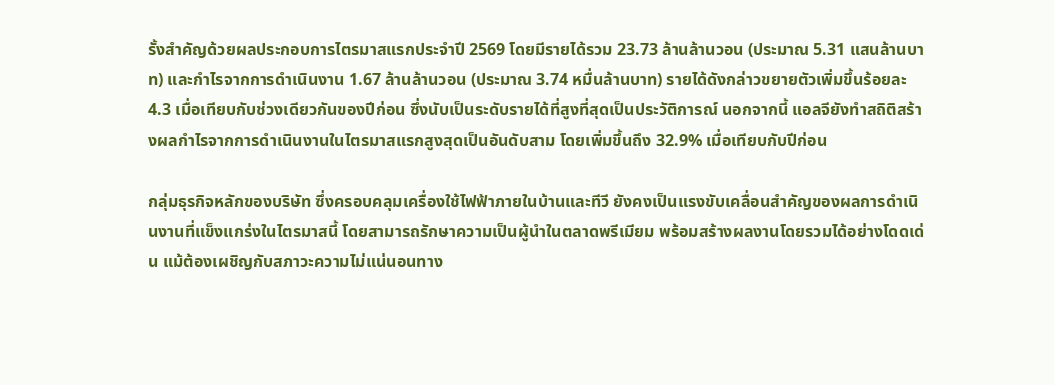รั้งสำคัญด้วยผลประกอบการไตรมาสแรกประจำปี 2569 โดยมีรายได้รวม 23.73 ล้านล้านวอน (ประมาณ 5.31 แสนล้านบาท) และกำไรจากการดำเนินงาน 1.67 ล้านล้านวอน (ประมาณ 3.74 หมื่นล้านบาท) รายได้ดังกล่าวขยายตัวเพิ่มขึ้นร้อยละ 4.3 เมื่อเทียบกับช่วงเดียวกันของปีก่อน ซึ่งนับเป็นระดับรายได้ที่สูงที่สุดเป็นประวัติการณ์ นอกจากนี้ แอลจียังทำสถิติสร้างผลกำไรจากการดำเนินงานในไตรมาสแรกสูงสุดเป็นอันดับสาม โดยเพิ่มขึ้นถึง 32.9% เมื่อเทียบกับปีก่อน

กลุ่มธุรกิจหลักของบริษัท ซึ่งครอบคลุมเครื่องใช้ไฟฟ้าภายในบ้านและทีวี ยังคงเป็นแรงขับเคลื่อนสำคัญของผลการดำเนินงานที่แข็งแกร่งในไตรมาสนี้ โดยสามารถรักษาความเป็นผู้นำในตลาดพรีเมียม พร้อมสร้างผลงานโดยรวมได้อย่างโดดเด่น แม้ต้องเผชิญกับสภาวะความไม่แน่นอนทาง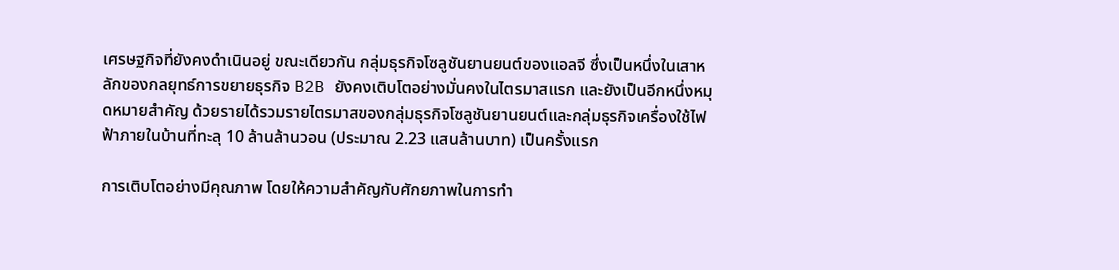เศรษฐกิจที่ยังคงดำเนินอยู่ ขณะเดียวกัน กลุ่มธุรกิจโซลูชันยานยนต์ของแอลจี ซึ่งเป็นหนึ่งในเสาหลักของกลยุทธ์การขยายธุรกิจ B2B ยังคงเติบโตอย่างมั่นคงในไตรมาสแรก และยังเป็นอีกหนึ่งหมุดหมายสำคัญ ด้วยรายได้รวมรายไตรมาสของกลุ่มธุรกิจโซลูชันยานยนต์และกลุ่มธุรกิจเครื่องใช้ไฟฟ้าภายในบ้านที่ทะลุ 10 ล้านล้านวอน (ประมาณ 2.23 แสนล้านบาท) เป็นครั้งแรก

การเติบโตอย่างมีคุณภาพ โดยให้ความสำคัญกับศักยภาพในการทำ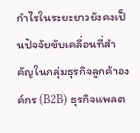กำไรในระยะยาวยังคงเป็นปัจจัยขับเคลื่อนที่สำคัญในกลุ่มธุรกิจลูกค้าองค์กร (B2B) ธุรกิจแพลต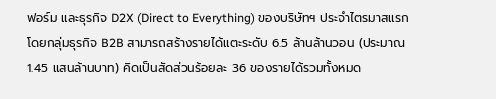ฟอร์ม และธุรกิจ D2X (Direct to Everything) ของบริษัทฯ ประจำไตรมาสแรก โดยกลุ่มธุรกิจ B2B สามารถสร้างรายได้แตะระดับ 6.5 ล้านล้านวอน (ประมาณ 1.45 แสนล้านบาท) คิดเป็นสัดส่วนร้อยละ 36 ของรายได้รวมทั้งหมด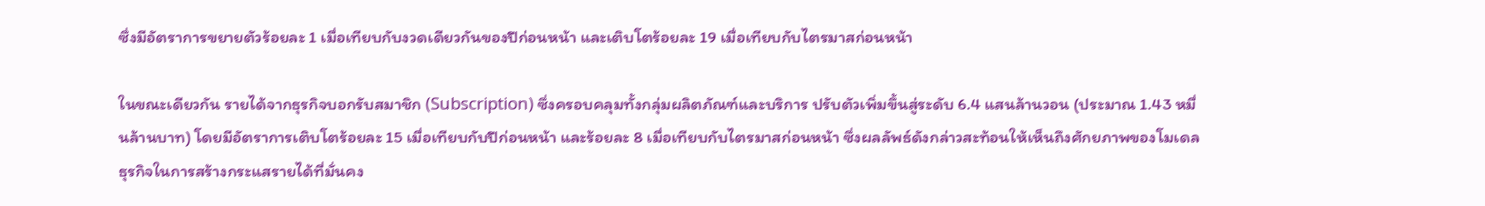ซึ่งมีอัตราการขยายตัวร้อยละ 1 เมื่อเทียบกับงวดเดียวกันของปีก่อนหน้า และเติบโตร้อยละ 19 เมื่อเทียบกับไตรมาสก่อนหน้า

ในขณะเดียวกัน รายได้จากธุรกิจบอกรับสมาชิก (Subscription) ซึ่งครอบคลุมทั้งกลุ่มผลิตภัณฑ์และบริการ ปรับตัวเพิ่มขึ้นสู่ระดับ 6.4 แสนล้านวอน (ประมาณ 1.43 หมื่นล้านบาท) โดยมีอัตราการเติบโตร้อยละ 15 เมื่อเทียบกับปีก่อนหน้า และร้อยละ 8 เมื่อเทียบกับไตรมาสก่อนหน้า ซึ่งผลลัพธ์ดังกล่าวสะท้อนให้เห็นถึงศักยภาพของโมเดลธุรกิจในการสร้างกระแสรายได้ที่มั่นคง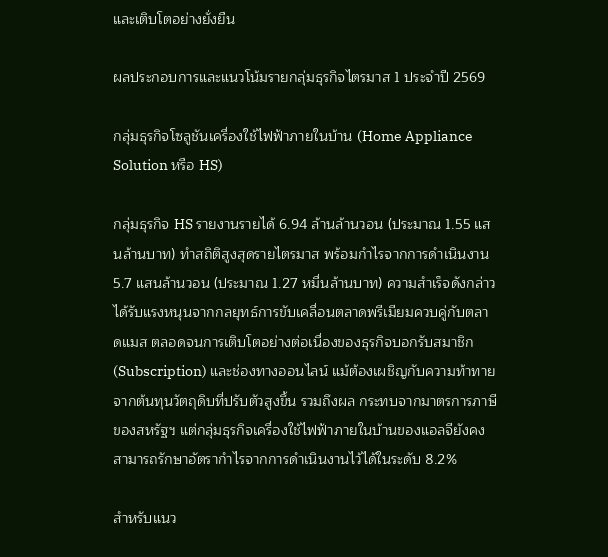และเติบโตอย่างยั่งยืน

ผลประกอบการและแนวโน้มรายกลุ่มธุรกิจไตรมาส 1 ประจำปี 2569

กลุ่มธุรกิจโซลูชันเครื่องใช้ไฟฟ้าภายในบ้าน (Home Appliance Solution หรือ HS)

กลุ่มธุรกิจ HS รายงานรายได้ 6.94 ล้านล้านวอน (ประมาณ 1.55 แสนล้านบาท) ทำสถิติสูงสุดรายไตรมาส พร้อมกำไรจากการดำเนินงาน 5.7 แสนล้านวอน (ประมาณ 1.27 หมื่นล้านบาท) ความสำเร็จดังกล่าวได้รับแรงหนุนจากกลยุทธ์การขับเคลื่อนตลาดพรีเมียมควบคู่กับตลาดแมส ตลอดจนการเติบโตอย่างต่อเนื่องของธุรกิจบอกรับสมาชิก (Subscription) และช่องทางออนไลน์ แม้ต้องเผชิญกับความท้าทายจากต้นทุนวัตถุดิบที่ปรับตัวสูงขึ้น รวมถึงผล กระทบจากมาตรการภาษีของสหรัฐฯ แต่กลุ่มธุรกิจเครื่องใช้ไฟฟ้าภายในบ้านของแอลจียังคงสามารถรักษาอัตรากำไรจากการดำเนินงานไว้ได้ในระดับ 8.2%

สำหรับแนว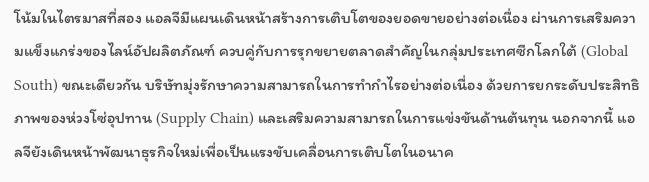โน้มในไตรมาสที่สอง แอลจีมีแผนเดินหน้าสร้างการเติบโตของยอดขายอย่างต่อเนื่อง ผ่านการเสริมความแข็งแกร่งของไลน์อัปผลิตภัณฑ์ ควบคู่กับการรุกขยายตลาดสำคัญในกลุ่มประเทศซีกโลกใต้ (Global South) ขณะเดียวกัน บริษัทมุ่งรักษาความสามารถในการทำกำไรอย่างต่อเนื่อง ด้วยการยกระดับประสิทธิภาพของห่วงโซ่อุปทาน (Supply Chain) และเสริมความสามารถในการแข่งขันด้านต้นทุน นอกจากนี้ แอลจียังเดินหน้าพัฒนาธุรกิจใหม่เพื่อเป็นแรงขับเคลื่อนการเติบโตในอนาค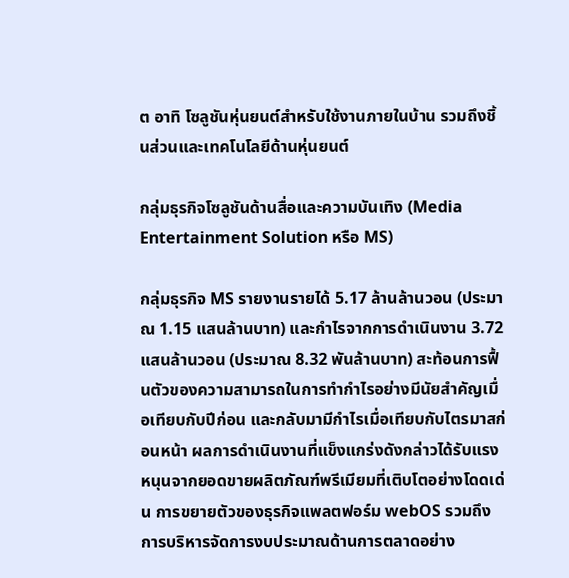ต อาทิ โซลูชันหุ่นยนต์สำหรับใช้งานภายในบ้าน รวมถึงชิ้นส่วนและเทคโนโลยีด้านหุ่นยนต์

กลุ่มธุรกิจโซลูชันด้านสื่อและความบันเทิง (Media Entertainment Solution หรือ MS)

กลุ่มธุรกิจ MS รายงานรายได้ 5.17 ล้านล้านวอน (ประมาณ 1.15 แสนล้านบาท) และกำไรจากการดำเนินงาน 3.72 แสนล้านวอน (ประมาณ 8.32 พันล้านบาท) สะท้อนการฟื้นตัวของความสามารถในการทำกำไรอย่างมีนัยสำคัญเมื่อเทียบกับปีก่อน และกลับมามีกำไรเมื่อเทียบกับไตรมาสก่อนหน้า ผลการดำเนินงานที่แข็งแกร่งดังกล่าวได้รับแรงหนุนจากยอดขายผลิตภัณฑ์พรีเมียมที่เติบโตอย่างโดดเด่น การขยายตัวของธุรกิจแพลตฟอร์ม webOS รวมถึงการบริหารจัดการงบประมาณด้านการตลาดอย่าง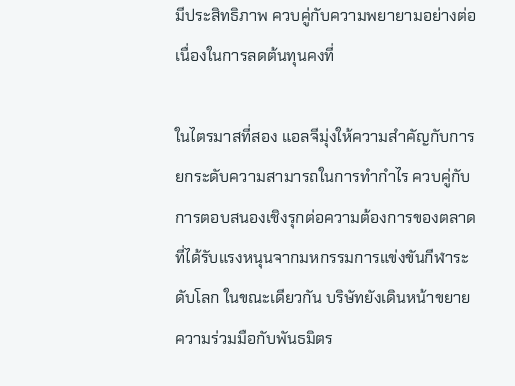มีประสิทธิภาพ ควบคู่กับความพยายามอย่างต่อเนื่องในการลดต้นทุนคงที่

ในไตรมาสที่สอง แอลจีมุ่งให้ความสำคัญกับการยกระดับความสามารถในการทำกำไร ควบคู่กับการตอบสนองเชิงรุกต่อความต้องการของตลาดที่ได้รับแรงหนุนจากมหกรรมการแข่งขันกีฬาระดับโลก ในขณะเดียวกัน บริษัทยังเดินหน้าขยายความร่วมมือกับพันธมิตร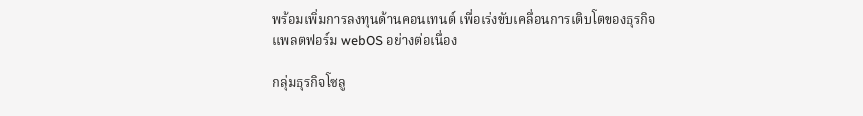พร้อมเพิ่มการลงทุนด้านคอนเทนต์ เพื่อเร่งขับเคลื่อนการเติบโตของธุรกิจแพลตฟอร์ม webOS อย่างต่อเนื่อง

กลุ่มธุรกิจโซลู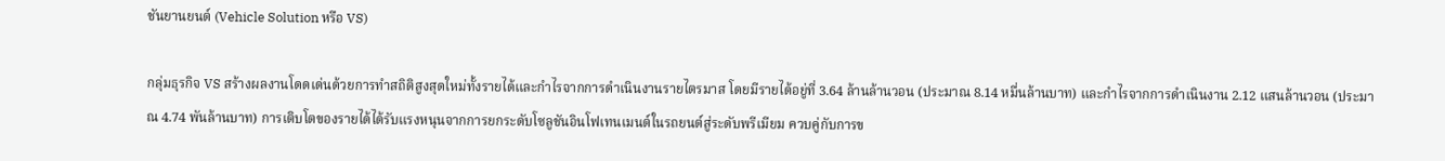ชันยานยนต์ (Vehicle Solution หรือ VS)

กลุ่มธุรกิจ VS สร้างผลงานโดดเด่นด้วยการทำสถิติสูงสุดใหม่ทั้งรายได้และกำไรจากการดำเนินงานรายไตรมาส โดยมีรายได้อยู่ที่ 3.64 ล้านล้านวอน (ประมาณ 8.14 หมื่นล้านบาท) และกำไรจากการดำเนินงาน 2.12 แสนล้านวอน (ประมาณ 4.74 พันล้านบาท) การเติบโตของรายได้ได้รับแรงหนุนจากการยกระดับโซลูชันอินโฟเทนเมนต์ในรถยนต์สู่ระดับพรีเมียม ควบคู่กับการข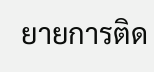ยายการติด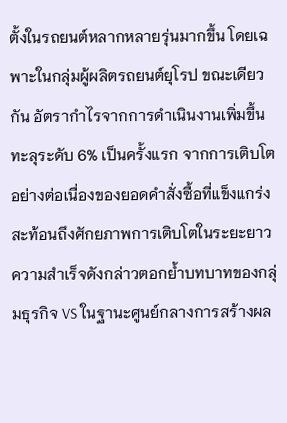ตั้งในรถยนต์หลากหลายรุ่นมากขึ้น โดยเฉพาะในกลุ่มผู้ผลิตรถยนต์ยุโรป ขณะเดียวกัน อัตรากำไรจากการดำเนินงานเพิ่มขึ้นทะลุระดับ 6% เป็นครั้งแรก จากการเติบโตอย่างต่อเนื่องของยอดคำสั่งซื้อที่แข็งแกร่ง สะท้อนถึงศักยภาพการเติบโตในระยะยาว ความสำเร็จดังกล่าวตอกย้ำบทบาทของกลุ่มธุรกิจ VS ในฐานะศูนย์กลางการสร้างผล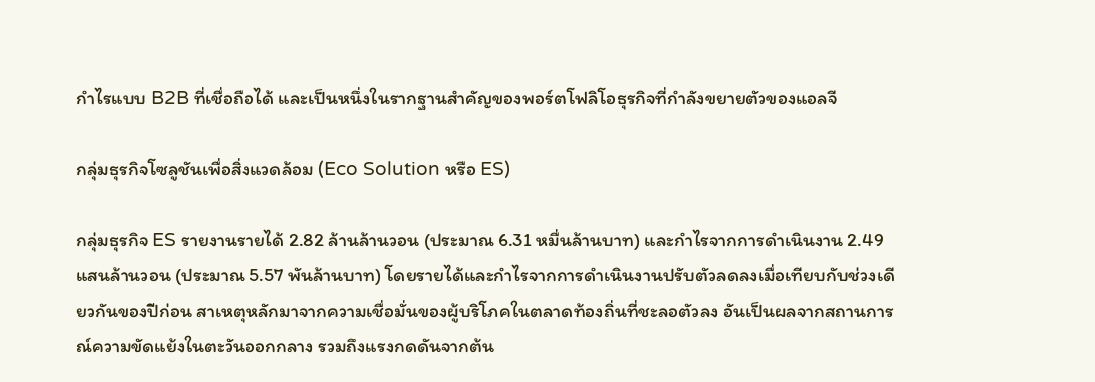กำไรแบบ B2B ที่เชื่อถือได้ และเป็นหนึ่งในรากฐานสำคัญของพอร์ตโฟลิโอธุรกิจที่กำลังขยายตัวของแอลจี

กลุ่มธุรกิจโซลูชันเพื่อสิ่งแวดล้อม (Eco Solution หรือ ES)

กลุ่มธุรกิจ ES รายงานรายได้ 2.82 ล้านล้านวอน (ประมาณ 6.31 หมื่นล้านบาท) และกำไรจากการดำเนินงาน 2.49 แสนล้านวอน (ประมาณ 5.57 พันล้านบาท) โดยรายได้และกำไรจากการดำเนินงานปรับตัวลดลงเมื่อเทียบกับช่วงเดียวกันของปีก่อน สาเหตุหลักมาจากความเชื่อมั่นของผู้บริโภคในตลาดท้องถิ่นที่ชะลอตัวลง อันเป็นผลจากสถานการณ์ความขัดแย้งในตะวันออกกลาง รวมถึงแรงกดดันจากต้น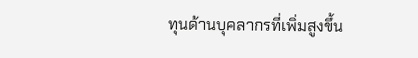ทุนด้านบุคลากรที่เพิ่มสูงขึ้น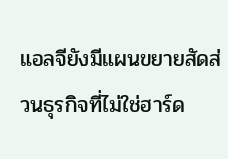แอลจียังมีแผนขยายสัดส่วนธุรกิจที่ไม่ใช่ฮาร์ด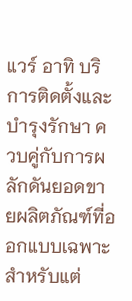แวร์ อาทิ บริการติดตั้งและบำรุงรักษา ควบคู่กับการผลักดันยอดขายผลิตภัณฑ์ที่ออกแบบเฉพาะสำหรับแต่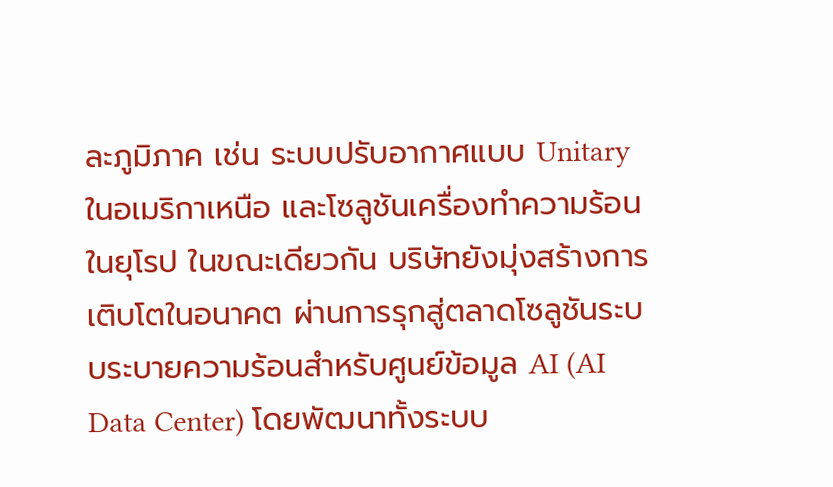ละภูมิภาค เช่น ระบบปรับอากาศแบบ Unitary ในอเมริกาเหนือ และโซลูชันเครื่องทำความร้อนในยุโรป ในขณะเดียวกัน บริษัทยังมุ่งสร้างการเติบโตในอนาคต ผ่านการรุกสู่ตลาดโซลูชันระบบระบายความร้อนสำหรับศูนย์ข้อมูล AI (AI Data Center) โดยพัฒนาทั้งระบบ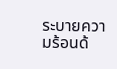ระบายความร้อนด้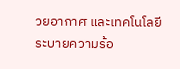วยอากาศ และเทคโนโลยีระบายความร้อ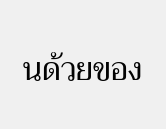นด้วยของ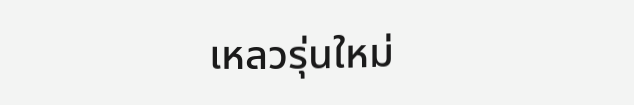เหลวรุ่นใหม่